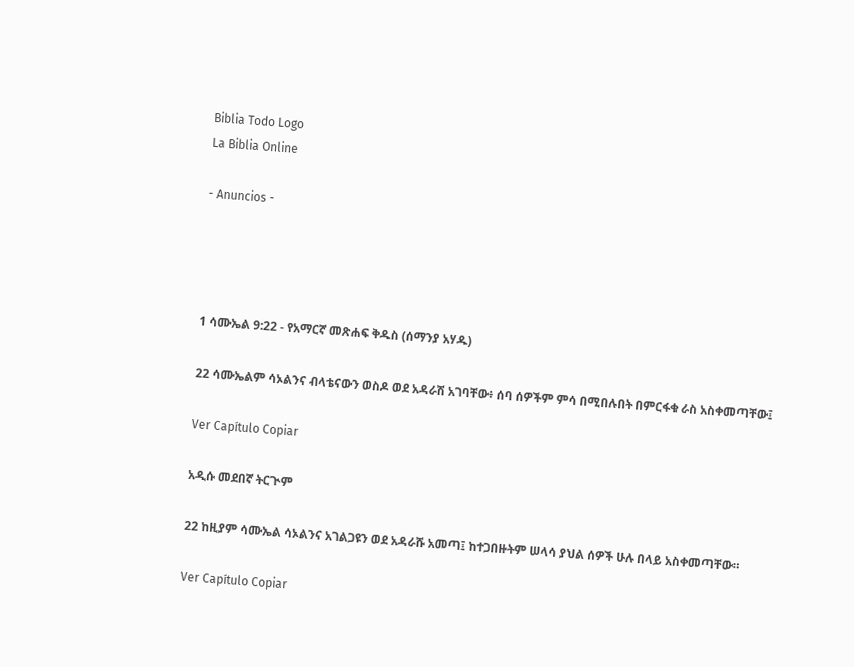Biblia Todo Logo
La Biblia Online

- Anuncios -




1 ሳሙኤል 9:22 - የአማርኛ መጽሐፍ ቅዱስ (ሰማንያ አሃዱ)

22 ሳሙኤልም ሳኦልንና ብላቴናውን ወስዶ ወደ አዳራሽ አገባቸው፥ ሰባ ሰዎችም ምሳ በሚበሉበት በምርፋቁ ራስ አስቀመጣቸው፤

Ver Capítulo Copiar

አዲሱ መደበኛ ትርጒም

22 ከዚያም ሳሙኤል ሳኦልንና አገልጋዩን ወደ አዳራሹ አመጣ፤ ከተጋበዙትም ሠላሳ ያህል ሰዎች ሁሉ በላይ አስቀመጣቸው።

Ver Capítulo Copiar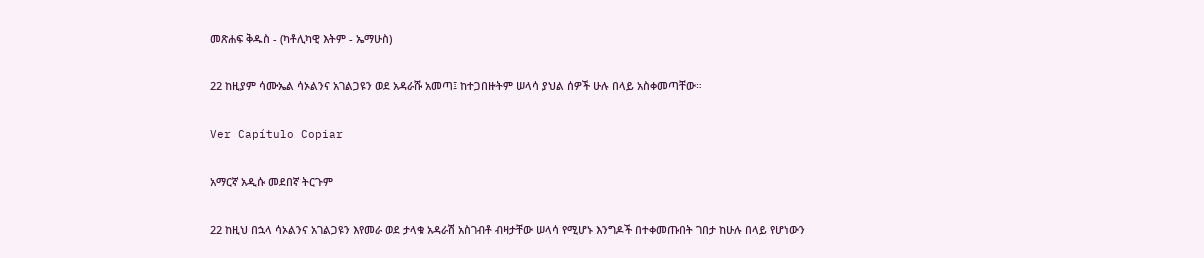መጽሐፍ ቅዱስ - (ካቶሊካዊ እትም - ኤማሁስ)

22 ከዚያም ሳሙኤል ሳኦልንና አገልጋዩን ወደ አዳራሹ አመጣ፤ ከተጋበዙትም ሠላሳ ያህል ሰዎች ሁሉ በላይ አስቀመጣቸው።

Ver Capítulo Copiar

አማርኛ አዲሱ መደበኛ ትርጉም

22 ከዚህ በኋላ ሳኦልንና አገልጋዩን እየመራ ወደ ታላቁ አዳራሽ አስገብቶ ብዛታቸው ሠላሳ የሚሆኑ እንግዶች በተቀመጡበት ገበታ ከሁሉ በላይ የሆነውን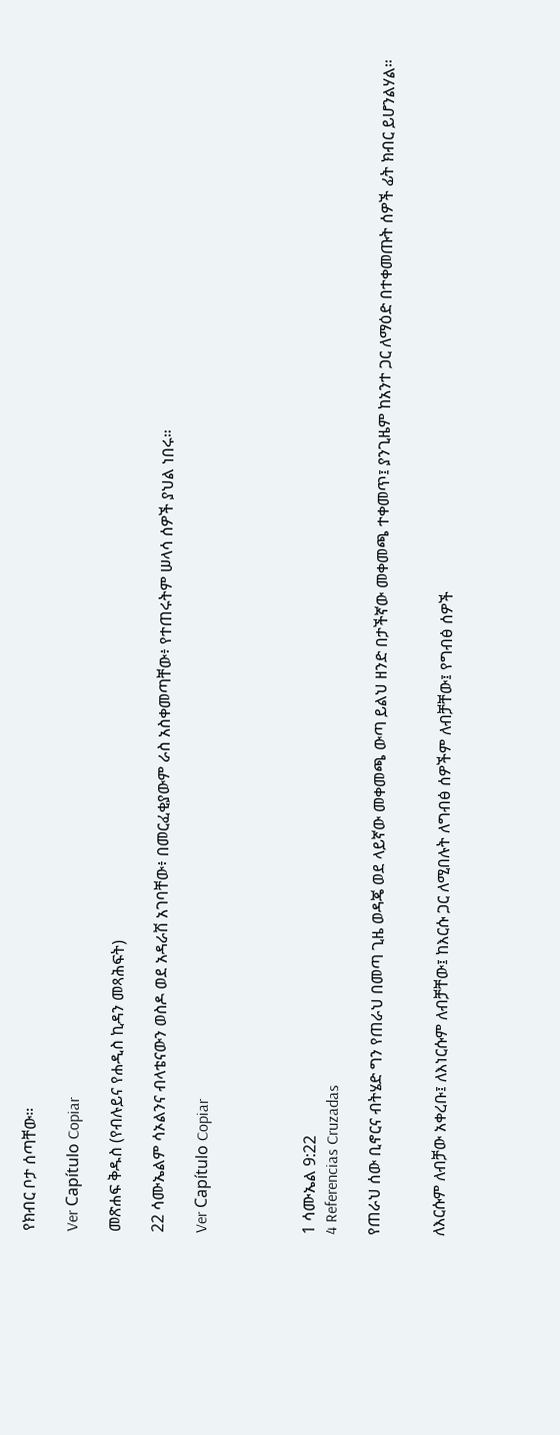የክብር ቦታ ሰጣቸው።

Ver Capítulo Copiar

መጽሐፍ ቅዱስ (የብሉይና የሐዲስ ኪዳን መጻሕፍት)

22 ሳሙኤልም ሳኦልንና ብላቴናውን ወስዶ ወደ አዳራሽ አገባቸው፥ በመርፈቂያውም ራስ አስቀመጣቸው፥ የተጠሩትም ሠላሳ ሰዎች ያህል ነበሩ።

Ver Capítulo Copiar




1 ሳሙኤል 9:22
4 Referencias Cruzadas

የጠራህ ሰው ቢኖርና ብትሄድ ግን የጠራህ በመጣ ጊዜ ወዳጄ ወደ ላይኛው መቀመጫ ውጣ ይልህ ዘንድ በታችኛው መቀመጫ ተቀመጥ፤ ያንጊዜም ከአንተ ጋር ለማዕድ በተቀመጡት ሰዎች ፊት ክብር ይሆንልሃል።


ለእርሱም ለብቻው አቀረቡ፤ ለእነርሱም ለብቻቸው፤ ከእርሱ ጋር ለሚበሉት ለግብፅ ሰዎችም ለብቻቸው፤ የግብፅ ሰዎች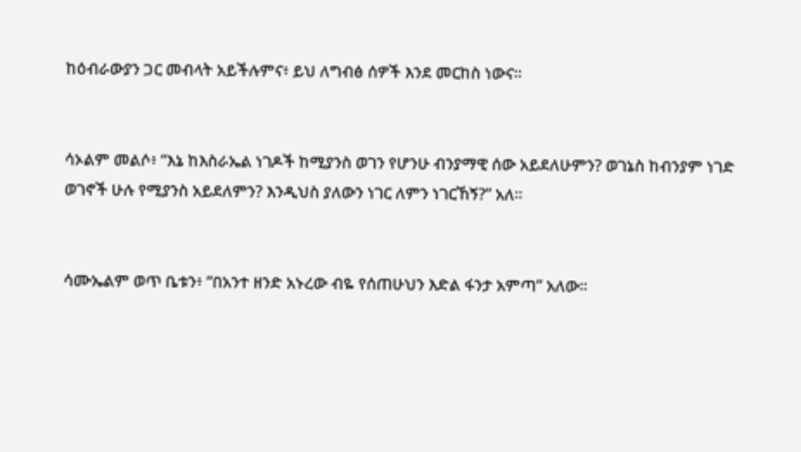ከዕብራውያን ጋር መብላት አይችሉምና፥ ይህ ለግብፅ ሰዎች እንደ መርከስ ነውና።


ሳኦልም መልሶ፥ “እኔ ከእስራኤል ነገዶች ከሚያንስ ወገን የሆንሁ ብንያማዊ ሰው አይደለሁምን? ወገኔስ ከብንያም ነገድ ወገኖች ሁሉ የሚያንስ አይደለምን? እንዲህስ ያለውን ነገር ለምን ነገርኸኝ?” አለ።


ሳሙኤልም ወጥ ቤቱን፥ “በአንተ ዘንድ አኑረው ብዬ የሰጠሁህን እድል ፋንታ አምጣ” አለው።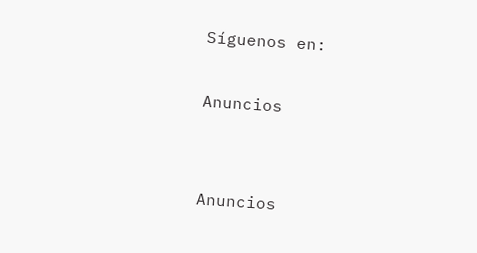Síguenos en:

Anuncios


Anuncios